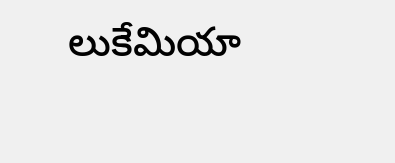లుకేమియా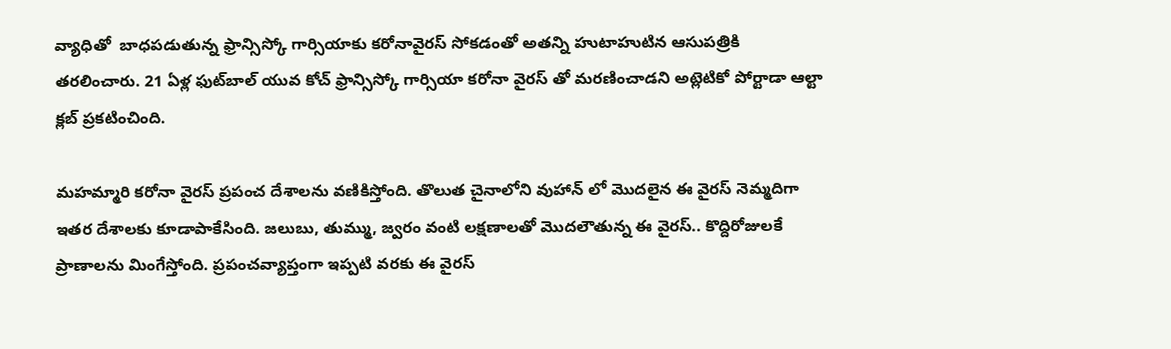వ్యాధితో  బాధపడుతున్న ఫ్రాన్సిస్కో గార్సియాకు కరోనావైరస్ సోకడంతో అతన్ని హుటాహుటిన ఆసుపత్రికి తరలించారు. 21 ఏళ్ల ఫుట్‌బాల్ యువ కోచ్ ఫ్రాన్సిస్కో గార్సియా కరోనా వైరస్ తో మరణించాడని అట్లెటికో పోర్టాడా ఆల్టా క్లబ్ ప్రకటించింది.

మహమ్మారి కరోనా వైరస్ ప్రపంచ దేశాలను వణికిస్తోంది. తొలుత చైనాలోని వుహాన్ లో మొదలైన ఈ వైరస్ నెమ్మదిగా ఇతర దేశాలకు కూడాపాకేసింది. జలుబు, తుమ్ము, జ్వరం వంటి లక్షణాలతో మొదలౌతున్న ఈ వైరస్.. కొద్దిరోజులకే ప్రాణాలను మింగేస్తోంది. ప్రపంచవ్యాప్తంగా ఇప్పటి వరకు ఈ వైరస్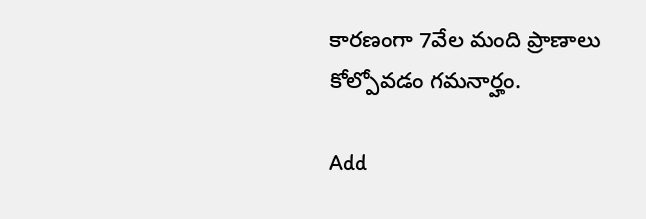కారణంగా 7వేల మంది ప్రాణాలు కోల్పోవడం గమనార్హం.

Add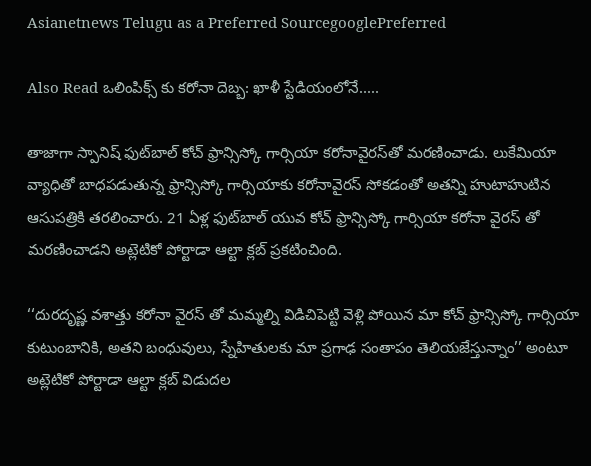Asianetnews Telugu as a Preferred SourcegooglePreferred

Also Read ఒలింపిక్స్ కు కరోనా దెబ్బ: ఖాళీ స్టేడియంలోనే.....

తాజాగా స్పానిష్ ఫుట్‌బాల్ కోచ్ ఫ్రాన్సిస్కో గార్సియా కరోనావైరస్‌తో మరణించాడు. లుకేమియా వ్యాధితో బాధపడుతున్న ఫ్రాన్సిస్కో గార్సియాకు కరోనావైరస్ సోకడంతో అతన్ని హుటాహుటిన ఆసుపత్రికి తరలించారు. 21 ఏళ్ల ఫుట్‌బాల్ యువ కోచ్ ఫ్రాన్సిస్కో గార్సియా కరోనా వైరస్ తో మరణించాడని అట్లెటికో పోర్టాడా ఆల్టా క్లబ్ ప్రకటించింది.

‘‘దురదృష్ణ వశాత్తు కరోనా వైరస్ తో మమ్మల్ని విడిచిపెట్టి వెళ్లి పోయిన మా కోచ్ ఫ్రాన్సిస్కో గార్సియా కుటుంబానికి, అతని బంధువులు, స్నేహితులకు మా ప్రగాఢ సంతాపం తెలియజేస్తున్నాం’’ అంటూ అట్లెటికో పోర్టాడా ఆల్టా క్లబ్ విడుదల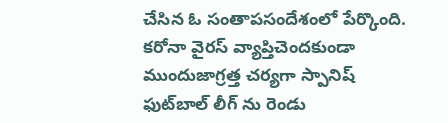చేసిన ఓ సంతాపసందేశంలో పేర్కొంది. కరోనా వైరస్ వ్యాప్తిచెందకుండా ముందుజాగ్రత్త చర్యగా స్పానిష్ ఫుట్‌బాల్ లీగ్ ను రెండు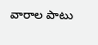వారాల పాటు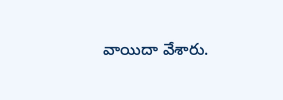వాయిదా వేశారు.